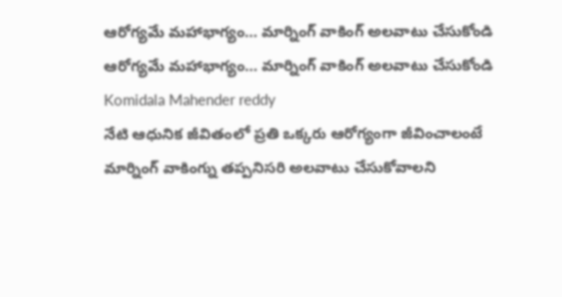ఆరోగ్యమే మహాభాగ్యం… మార్నింగ్ వాకింగ్ అలవాటు చేసుకోండి
ఆరోగ్యమే మహాభాగ్యం… మార్నింగ్ వాకింగ్ అలవాటు చేసుకోండి
Komidala Mahender reddy
నేటి ఆధునిక జీవితంలో ప్రతి ఒక్కరు ఆరోగ్యంగా జీవించాలంటే మార్నింగ్ వాకింగ్ను తప్పనిసరి అలవాటు చేసుకోవాలని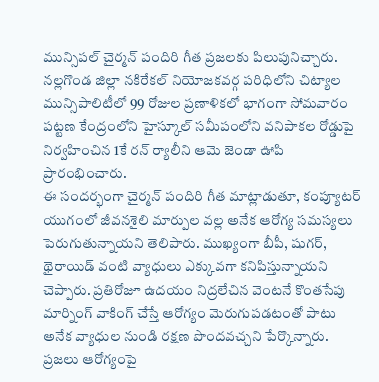మున్సిపల్ చైర్మన్ పందిరి గీత ప్రజలకు పిలుపునిచ్చారు. నల్లగొండ జిల్లా నకిరేకల్ నియోజకవర్గ పరిధిలోని చిట్యాల మున్సిపాలిటీలో 99 రోజుల ప్రణాళికలో భాగంగా సోమవారం పట్టణ కేంద్రంలోని హైస్కూల్ సమీపంలోని వనిపాకల రోడ్డుపై నిర్వహించిన 1కే రన్ ర్యాలీని ఆమె జెండా ఊపి ప్రారంభించారు.
ఈ సందర్భంగా చైర్మన్ పందిరి గీత మాట్లాడుతూ, కంప్యూటర్ యుగంలో జీవనశైలి మార్పుల వల్ల అనేక ఆరోగ్య సమస్యలు పెరుగుతున్నాయని తెలిపారు. ముఖ్యంగా బీపీ, షుగర్, థైరాయిడ్ వంటి వ్యాధులు ఎక్కువగా కనిపిస్తున్నాయని చెప్పారు. ప్రతిరోజూ ఉదయం నిద్రలేచిన వెంటనే కొంతసేపు మార్నింగ్ వాకింగ్ చేస్తే ఆరోగ్యం మెరుగుపడటంతో పాటు అనేక వ్యాధుల నుండి రక్షణ పొందవచ్చని పేర్కొన్నారు.
ప్రజలు ఆరోగ్యంపై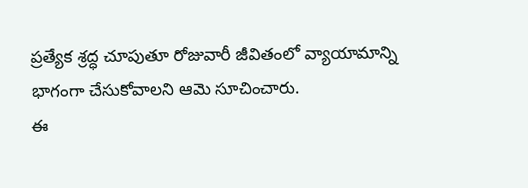ప్రత్యేక శ్రద్ధ చూపుతూ రోజువారీ జీవితంలో వ్యాయామాన్ని భాగంగా చేసుకోవాలని ఆమె సూచించారు.
ఈ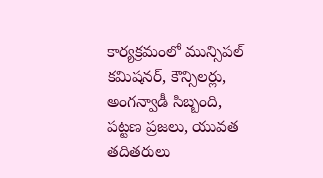కార్యక్రమంలో మున్సిపల్ కమిషనర్, కౌన్సిలర్లు, అంగన్వాడీ సిబ్బంది, పట్టణ ప్రజలు, యువత తదితరులు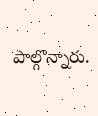పాల్గొన్నారు.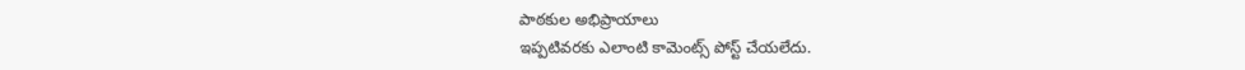పాఠకుల అభిప్రాయాలు
ఇప్పటివరకు ఎలాంటి కామెంట్స్ పోస్ట్ చేయలేదు.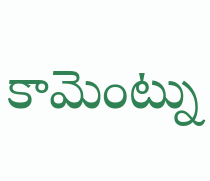కామెంట్ను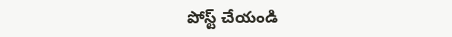పోస్ట్ చేయండి